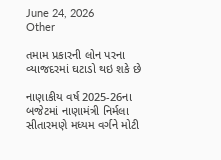June 24, 2026
Other

તમામ પ્રકારની લોન પરના વ્યાજદરમાં ઘટાડો થઇ શકે છે

નાણાકીય વર્ષ 2025-26ના બજેટમાં નાણામંત્રી નિર્મલા સીતારમણે મધ્યમ વર્ગને મોટી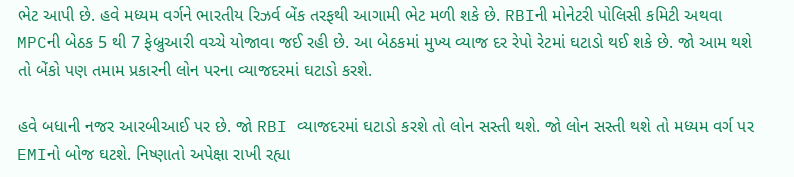ભેટ આપી છે. હવે મધ્યમ વર્ગને ભારતીય રિઝર્વ બેંક તરફથી આગામી ભેટ મળી શકે છે. RBIની મોનેટરી પોલિસી કમિટી અથવા MPCની બેઠક 5 થી 7 ફેબ્રુઆરી વચ્ચે યોજાવા જઈ રહી છે. આ બેઠકમાં મુખ્ય વ્યાજ દર રેપો રેટમાં ઘટાડો થઈ શકે છે. જો આમ થશે તો બેંકો પણ તમામ પ્રકારની લોન પરના વ્યાજદરમાં ઘટાડો કરશે.

હવે બધાની નજર આરબીઆઈ પર છે. જો RBI વ્યાજદરમાં ઘટાડો કરશે તો લોન સસ્તી થશે. જો લોન સસ્તી થશે તો મધ્યમ વર્ગ પર EMIનો બોજ ઘટશે. નિષ્ણાતો અપેક્ષા રાખી રહ્યા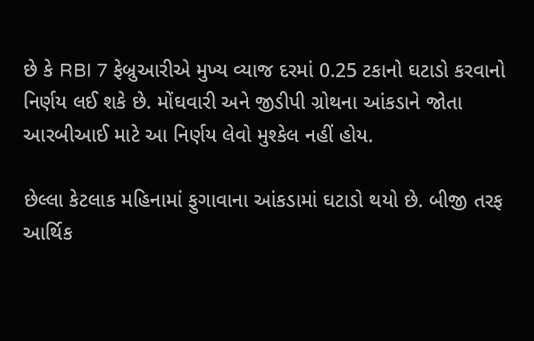છે કે RBI 7 ફેબ્રુઆરીએ મુખ્ય વ્યાજ દરમાં 0.25 ટકાનો ઘટાડો કરવાનો નિર્ણય લઈ શકે છે. મોંઘવારી અને જીડીપી ગ્રોથના આંકડાને જોતા આરબીઆઈ માટે આ નિર્ણય લેવો મુશ્કેલ નહીં હોય.

છેલ્લા કેટલાક મહિનામાં ફુગાવાના આંકડામાં ઘટાડો થયો છે. બીજી તરફ આર્થિક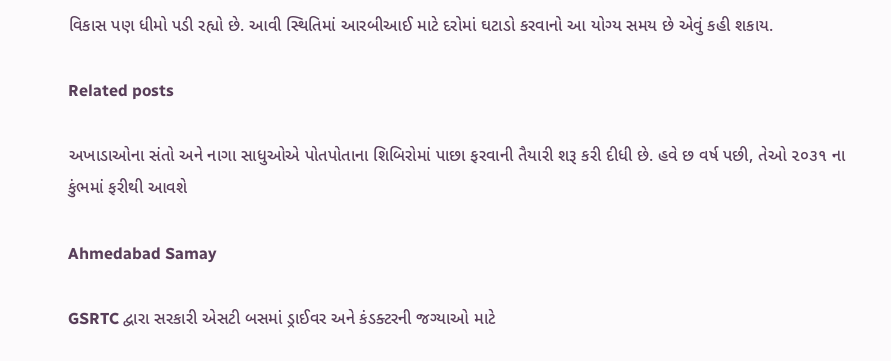વિકાસ પણ ધીમો પડી રહ્યો છે. આવી સ્થિતિમાં આરબીઆઈ માટે દરોમાં ઘટાડો કરવાનો આ યોગ્ય સમય છે એવું કહી શકાય.

Related posts

અખાડાઓના સંતો અને નાગા સાધુઓએ પોતપોતાના શિબિરોમાં પાછા ફરવાની તૈયારી શરૂ કરી દીધી છે. હવે છ વર્ષ પછી, તેઓ ૨૦૩૧ ના કુંભમાં ફરીથી આવશે

Ahmedabad Samay

GSRTC દ્વારા સરકારી એસટી બસમાં ડ્રાઈવર અને કંડક્ટરની જગ્યાઓ માટે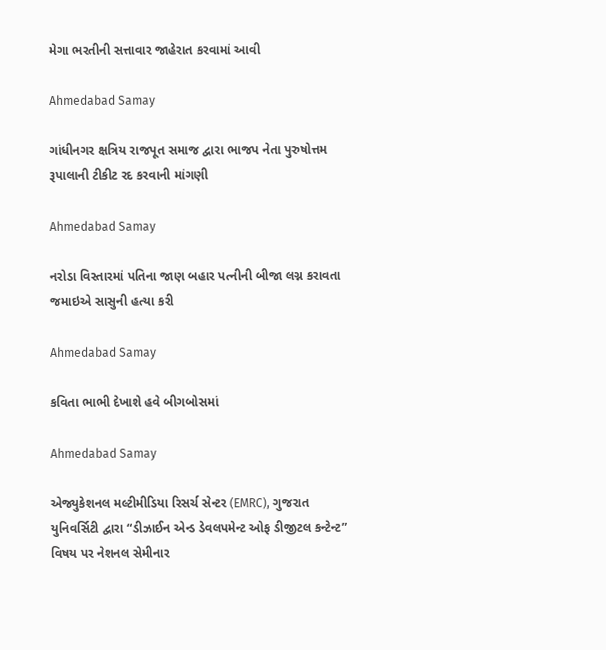મેગા ભરતીની સત્તાવાર જાહેરાત કરવામાં આવી

Ahmedabad Samay

ગાંધીનગર ક્ષત્રિય રાજપૂત સમાજ દ્વારા ભાજપ નેતા પુરુષોત્તમ રૂપાલાની ટીકીટ રદ કરવાની માંગણી

Ahmedabad Samay

નરોડા વિસ્તારમાં પતિના જાણ બહાર પત્‍નીની બીજા લગ્ન કરાવતા જમાઇએ સાસુની હત્યા કરી

Ahmedabad Samay

કવિતા ભાભી દેખાશે હવે બીગબોસમાં

Ahmedabad Samay

એજ્યુકેશનલ મલ્ટીમીડિયા રિસર્ચ સેન્ટર (EMRC), ગુજરાત યુનિવર્સિટી દ્વારા “ડીઝાઈન એન્ડ ડેવલપમેન્ટ ઓફ ડીજીટલ કન્ટેન્ટ” વિષય પર નેશનલ સેમીનાર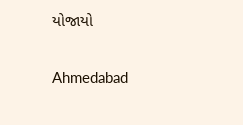યોજાયો

Ahmedabad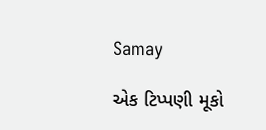Samay

એક ટિપ્પણી મૂકો